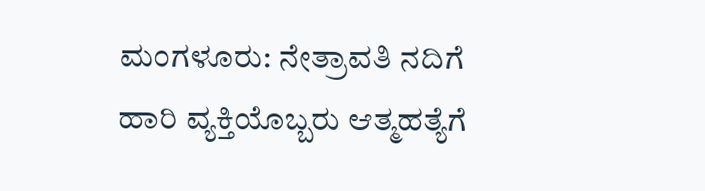ಮಂಗಳೂರು: ನೇತ್ರಾವತಿ ನದಿಗೆ ಹಾರಿ ವ್ಯಕ್ತಿಯೊಬ್ಬರು ಆತ್ಮಹತ್ಯೆಗೆ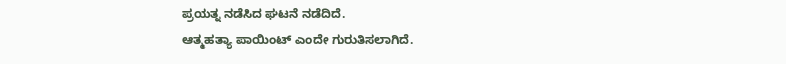ಪ್ರಯತ್ನ ನಡೆಸಿದ ಘಟನೆ ನಡೆದಿದೆ.
ಆತ್ಮಹತ್ಯಾ ಪಾಯಿಂಟ್ ಎಂದೇ ಗುರುತಿಸಲಾಗಿದೆ.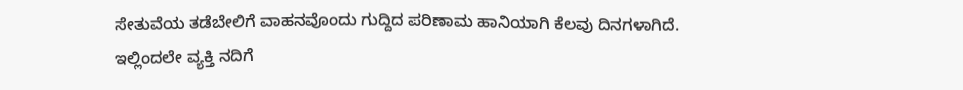ಸೇತುವೆಯ ತಡೆಬೇಲಿಗೆ ವಾಹನವೊಂದು ಗುದ್ದಿದ ಪರಿಣಾಮ ಹಾನಿಯಾಗಿ ಕೆಲವು ದಿನಗಳಾಗಿದೆ. ಇಲ್ಲಿಂದಲೇ ವ್ಯಕ್ತಿ ನದಿಗೆ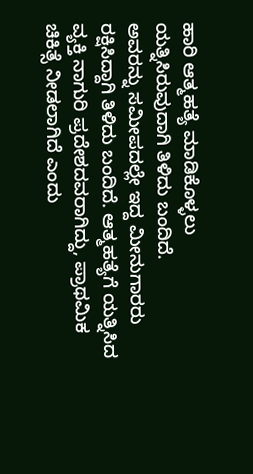ಹಾರಿ ಆತ್ಮಹತ್ಯೆ ಮಾಡಿಕೊಳ್ಳಲು ಯತ್ನಿಸಿರುವುದಾಗಿ ತಿಳಿದು ಬಂದಿದೆ.
ಅವರನ್ನು ಸಮೀಪದಲ್ಲೇ ಇದ್ದ ಮೀನುಗಾರರು ರಕ್ಷಿಸಿದ್ದಾಗಿ ತಿಳಿದು ಬಂದಿದೆ. ಆತ್ಮಹತ್ಯೆಗೆ ಯತ್ನಿಸಿದ ವ್ಯಕ್ತಿ ನಾಗುರಿ ಪ್ರದೇಶದವರಾಗಿದ್ದು, ಪ್ರಾಥಮಿಕ ಚಿಕಿತ್ಸೆ ನೀಡಲಾಗಿದೆ ಎಂದು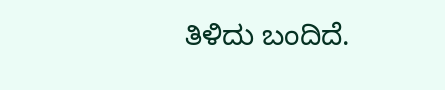ತಿಳಿದು ಬಂದಿದೆ.